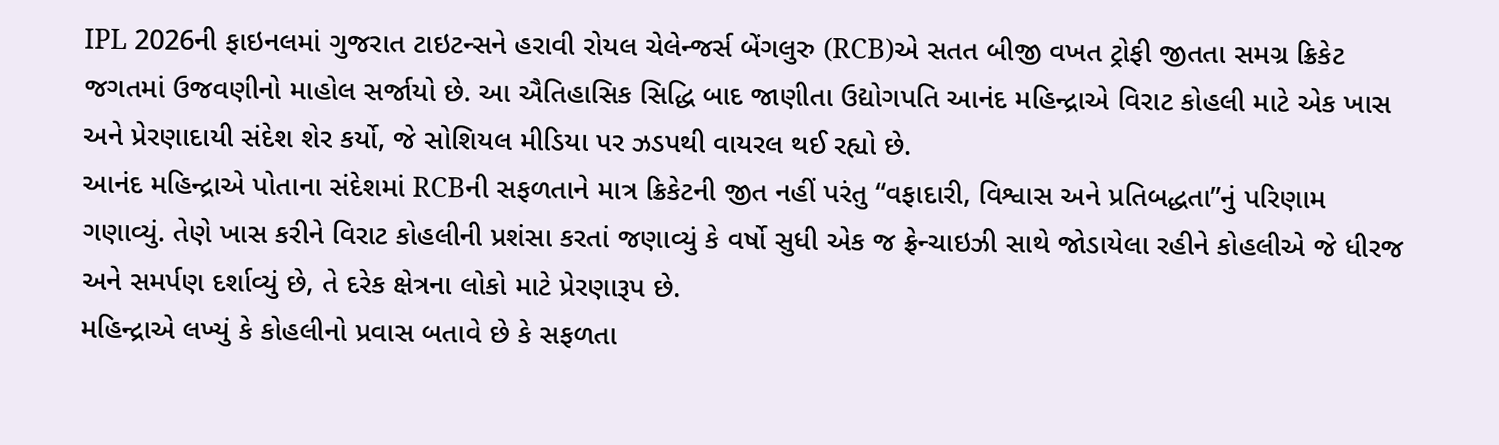IPL 2026ની ફાઇનલમાં ગુજરાત ટાઇટન્સને હરાવી રોયલ ચેલેન્જર્સ બેંગલુરુ (RCB)એ સતત બીજી વખત ટ્રોફી જીતતા સમગ્ર ક્રિકેટ જગતમાં ઉજવણીનો માહોલ સર્જાયો છે. આ ઐતિહાસિક સિદ્ધિ બાદ જાણીતા ઉદ્યોગપતિ આનંદ મહિન્દ્રાએ વિરાટ કોહલી માટે એક ખાસ અને પ્રેરણાદાયી સંદેશ શેર કર્યો, જે સોશિયલ મીડિયા પર ઝડપથી વાયરલ થઈ રહ્યો છે.
આનંદ મહિન્દ્રાએ પોતાના સંદેશમાં RCBની સફળતાને માત્ર ક્રિકેટની જીત નહીં પરંતુ “વફાદારી, વિશ્વાસ અને પ્રતિબદ્ધતા”નું પરિણામ ગણાવ્યું. તેણે ખાસ કરીને વિરાટ કોહલીની પ્રશંસા કરતાં જણાવ્યું કે વર્ષો સુધી એક જ ફ્રેન્ચાઇઝી સાથે જોડાયેલા રહીને કોહલીએ જે ધીરજ અને સમર્પણ દર્શાવ્યું છે, તે દરેક ક્ષેત્રના લોકો માટે પ્રેરણારૂપ છે.
મહિન્દ્રાએ લખ્યું કે કોહલીનો પ્રવાસ બતાવે છે કે સફળતા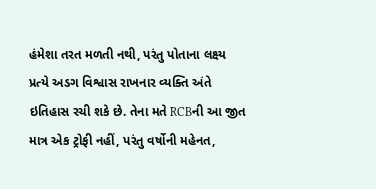હંમેશા તરત મળતી નથી, પરંતુ પોતાના લક્ષ્ય પ્રત્યે અડગ વિશ્વાસ રાખનાર વ્યક્તિ અંતે ઇતિહાસ રચી શકે છે. તેના મતે RCBની આ જીત માત્ર એક ટ્રોફી નહીં, પરંતુ વર્ષોની મહેનત,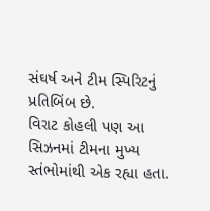સંઘર્ષ અને ટીમ સ્પિરિટનું પ્રતિબિંબ છે.
વિરાટ કોહલી પણ આ સિઝનમાં ટીમના મુખ્ય સ્તંભોમાંથી એક રહ્યા હતા.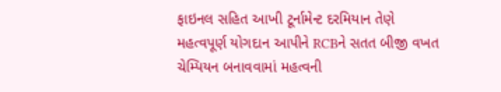ફાઇનલ સહિત આખી ટૂર્નામેન્ટ દરમિયાન તેણે મહત્વપૂર્ણ યોગદાન આપીને RCBને સતત બીજી વખત ચેમ્પિયન બનાવવામાં મહત્વની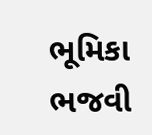ભૂમિકા ભજવી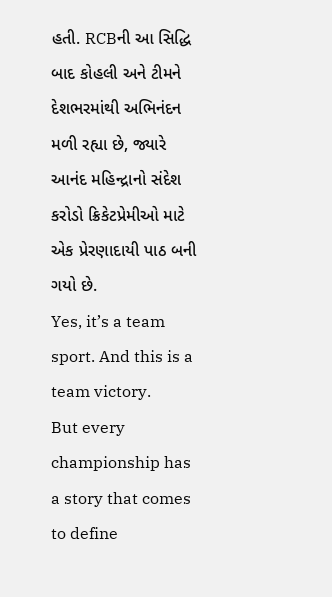હતી. RCBની આ સિદ્ધિ બાદ કોહલી અને ટીમને દેશભરમાંથી અભિનંદન મળી રહ્યા છે, જ્યારે આનંદ મહિન્દ્રાનો સંદેશ કરોડો ક્રિકેટપ્રેમીઓ માટે એક પ્રેરણાદાયી પાઠ બની ગયો છે.
Yes, it’s a team sport. And this is a team victory.
But every championship has a story that comes to define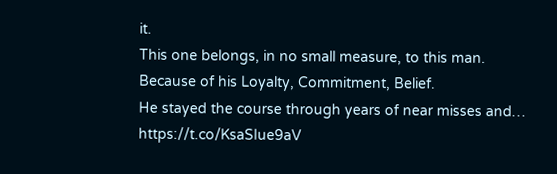it.
This one belongs, in no small measure, to this man.
Because of his Loyalty, Commitment, Belief.
He stayed the course through years of near misses and… https://t.co/KsaSIue9aV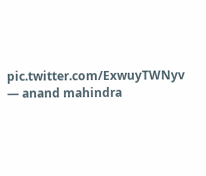pic.twitter.com/ExwuyTWNyv
— anand mahindra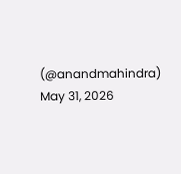(@anandmahindra) May 31, 2026